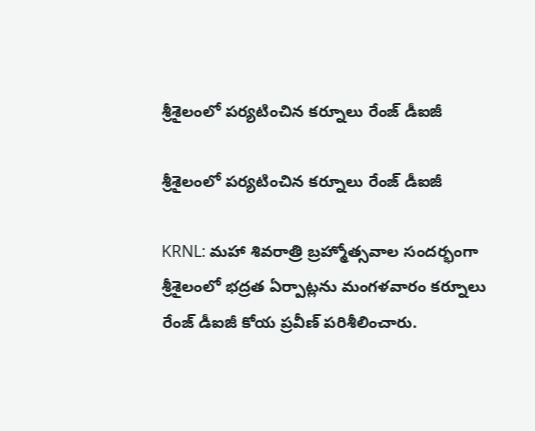శ్రీశైలంలో పర్యటించిన కర్నూలు రేంజ్ డీఐజీ

శ్రీశైలంలో పర్యటించిన కర్నూలు రేంజ్ డీఐజీ

KRNL: మహా శివరాత్రి బ్రహ్మోత్సవాల సందర్భంగా శ్రీశైలంలో భద్రత ఏర్పాట్లను మంగళవారం కర్నూలు రేంజ్ డీఐజీ కోయ ప్రవీణ్ పరిశీలించారు.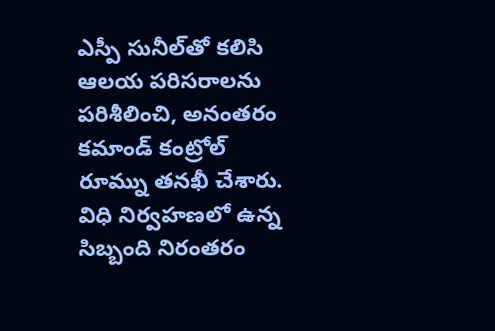ఎస్పీ సునీల్‌తో కలిసి ఆలయ పరిసరాలను పరిశీలించి, అనంతరం కమాండ్ కంట్రోల్ రూమ్ను తనఖీ చేశారు. విధి నిర్వహణలో ఉన్న సిబ్బంది నిరంతరం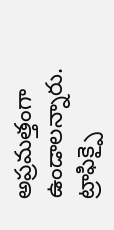అప్రమత్తంగా ఉండాలన్నారు. ట్రాఫిక్పై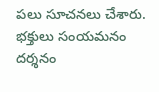పలు సూచనలు చేశారు. భక్తులు సంయమనం దర్శనం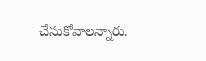చేసుకోవాలన్నారు.